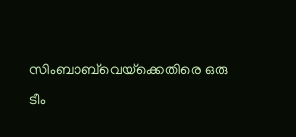സിംബാബ്‌വെയ്‌ക്കെതിരെ ഒരു ടീം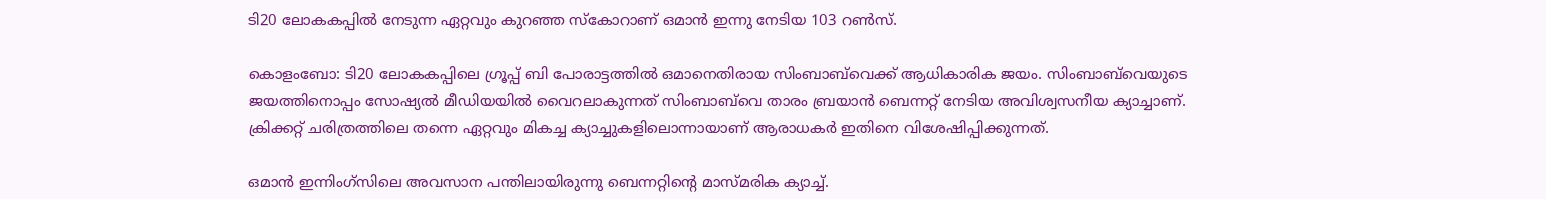ടി20 ലോകകപ്പിൽ നേടുന്ന ഏറ്റവും കുറഞ്ഞ സ്കോറാണ് ഒമാൻ ഇന്നു നേടിയ 103 റണ്‍സ്.

കൊളംബോ: ടി20 ലോകകപ്പിലെ ഗ്രൂപ്പ് ബി പോരാട്ടത്തിൽ ഒമാനെതിരായ സിംബാബ്‌വെക്ക് ആധികാരിക ജയം. സിംബാബ്‌വെയുടെ ജയത്തിനൊപ്പം സോഷ്യൽ മീഡിയയിൽ വൈറലാകുന്നത് സിംബാബ്‌വെ താരം ബ്രയാൻ ബെന്നറ്റ് നേടിയ അവിശ്വസനീയ ക്യാച്ചാണ്. ക്രിക്കറ്റ് ചരിത്രത്തിലെ തന്നെ ഏറ്റവും മികച്ച ക്യാച്ചുകളിലൊന്നായാണ് ആരാധകര്‍ ഇതിനെ വിശേഷിപ്പിക്കുന്നത്.

ഒമാൻ ഇന്നിംഗ്‌സിലെ അവസാന പന്തിലായിരുന്നു ബെന്നറ്റിന്‍റെ മാസ്മരിക ക്യാച്ച്.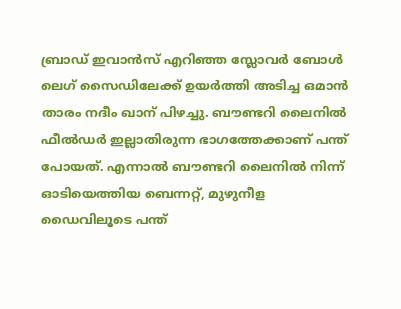ബ്രാഡ് ഇവാൻസ് എറിഞ്ഞ സ്ലോവർ ബോൾ ലെഗ് സൈഡിലേക്ക് ഉയർത്തി അടിച്ച ഒമാൻ താരം നദീം ഖാന് പിഴച്ചു. ബൗണ്ടറി ലൈനിൽ ഫീൽഡർ ഇല്ലാതിരുന്ന ഭാഗത്തേക്കാണ് പന്ത് പോയത്. എന്നാൽ ബൗണ്ടറി ലൈനില്‍ നിന്ന് ഓടിയെത്തിയ ബെന്നറ്റ്, മുഴുനീള ഡൈവിലൂടെ പന്ത്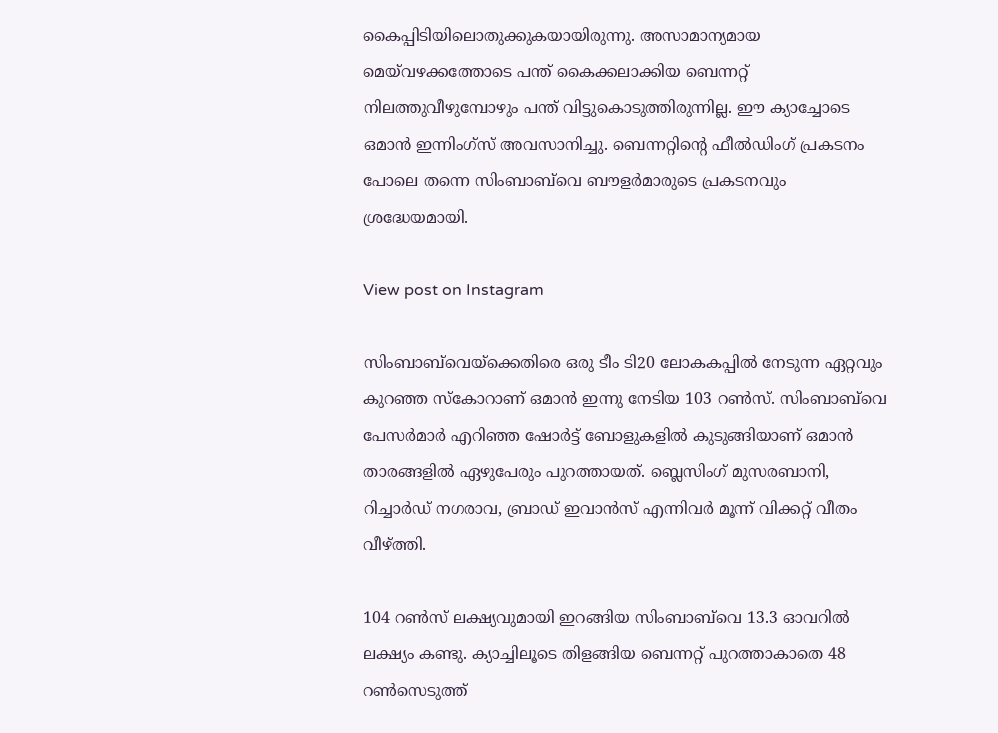കൈപ്പിടിയിലൊതുക്കുകയായിരുന്നു. അസാമാന്യമായ മെയ്‌വഴക്കത്തോടെ പന്ത് കൈക്കലാക്കിയ ബെന്നറ്റ് നിലത്തുവീഴുമ്പോഴും പന്ത് വിട്ടുകൊടുത്തിരുന്നില്ല. ഈ ക്യാച്ചോടെ ഒമാൻ ഇന്നിംഗ്‌സ് അവസാനിച്ചു. ബെന്നറ്റിന്‍റെ ഫീൽഡിംഗ് പ്രകടനം പോലെ തന്നെ സിംബാബ്‌വെ ബൗളർമാരുടെ പ്രകടനവും ശ്രദ്ധേയമായി.

View post on Instagram

സിംബാബ്‌വെയ്‌ക്കെതിരെ ഒരു ടീം ടി20 ലോകകപ്പിൽ നേടുന്ന ഏറ്റവും കുറഞ്ഞ സ്കോറാണ് ഒമാൻ ഇന്നു നേടിയ 103 റണ്‍സ്. സിംബാബ്‌വെ പേസർമാർ എറിഞ്ഞ ഷോർട്ട് ബോളുകളിൽ കുടുങ്ങിയാണ് ഒമാൻ താരങ്ങളിൽ ഏഴുപേരും പുറത്തായത്. ബ്ലെസിംഗ് മുസരബാനി, റിച്ചാർഡ് നഗരാവ, ബ്രാഡ് ഇവാൻസ് എന്നിവർ മൂന്ന് വിക്കറ്റ് വീതം വീഴ്ത്തി.

104 റൺസ് ലക്ഷ്യവുമായി ഇറങ്ങിയ സിംബാബ്‌വെ 13.3 ഓവറിൽ ലക്ഷ്യം കണ്ടു. ക്യാച്ചിലൂടെ തിളങ്ങിയ ബെന്നറ്റ് പുറത്താകാതെ 48 റണ്‍സെടുത്ത്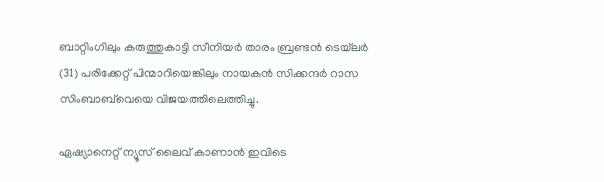ബാറ്റിംഗിലും കരുത്തുകാട്ടി സീനിയര്‍ താരം ബ്രണ്ടൻ ടെയ്‌ലർ (31) പരിക്കേറ്റ് പിന്മാറിയെങ്കിലും നായകൻ സിക്കന്ദർ റാസ സിംബാബ്‌വെയെ വിജയത്തിലെത്തിച്ചു.

ഏഷ്യാനെറ്റ് ന്യൂസ് ലൈവ് കാണാന്‍ ഇവിടെ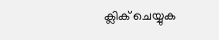ക്ലിക് ചെയ്യുക